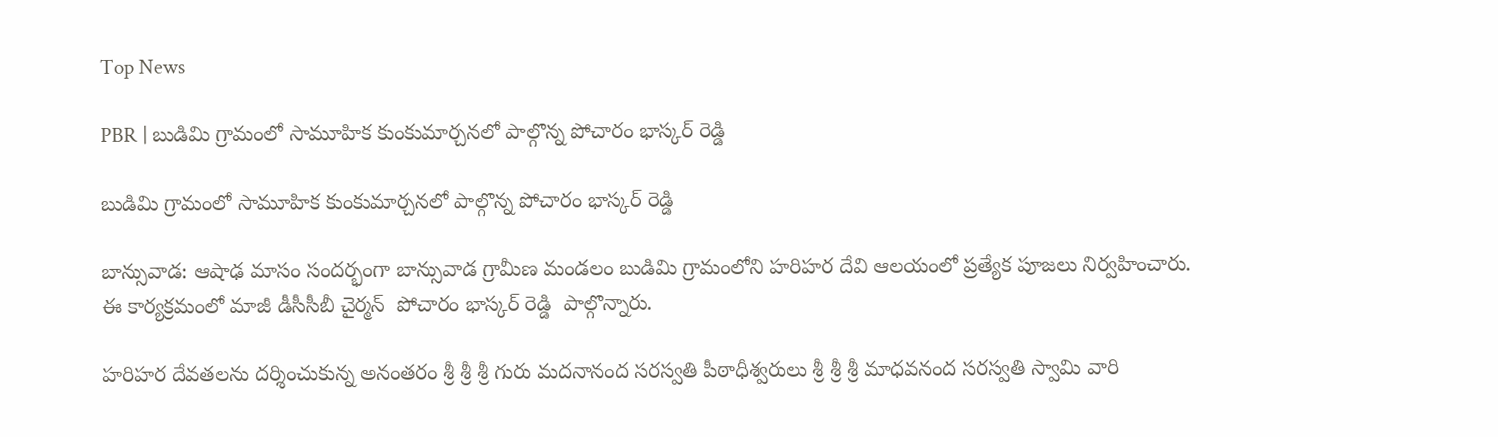Top News

PBR | బుడిమి గ్రామంలో సామూహిక కుంకుమార్చనలో పాల్గొన్న పోచారం భాస్కర్ రెడ్డి

బుడిమి గ్రామంలో సామూహిక కుంకుమార్చనలో పాల్గొన్న పోచారం భాస్కర్ రెడ్డి

బాన్సువాడ: ఆషాఢ మాసం సందర్భంగా బాన్సువాడ గ్రామీణ మండలం బుడిమి గ్రామంలోని హరిహర దేవి ఆలయంలో ప్రత్యేక పూజలు నిర్వహించారు. ఈ కార్యక్రమంలో మాజీ డీసీసీబీ చైర్మన్  పోచారం భాస్కర్ రెడ్డి  పాల్గొన్నారు.

హరిహర దేవతలను దర్శించుకున్న అనంతరం శ్రీ శ్రీ శ్రీ గురు మదనానంద సరస్వతి పీఠాధీశ్వరులు శ్రీ శ్రీ శ్రీ మాధవనంద సరస్వతి స్వామి వారి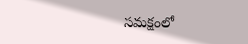సమక్షంలో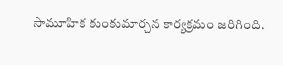సామూహిక కుంకుమార్చన కార్యక్రమం జరిగింది.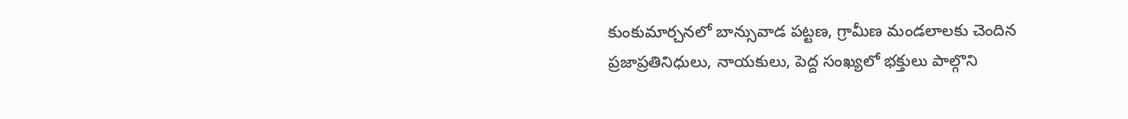కుంకుమార్చనలో బాన్సువాడ పట్టణ, గ్రామీణ మండలాలకు చెందిన ప్రజాప్రతినిధులు, నాయకులు, పెద్ద సంఖ్యలో భక్తులు పాల్గొని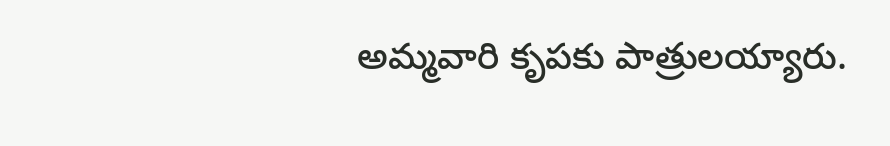అమ్మవారి కృపకు పాత్రులయ్యారు.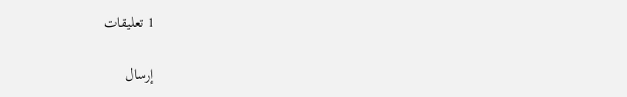1 تعليقات

إرسال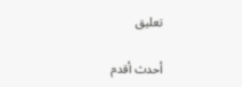تعليق

أحدث أقدم